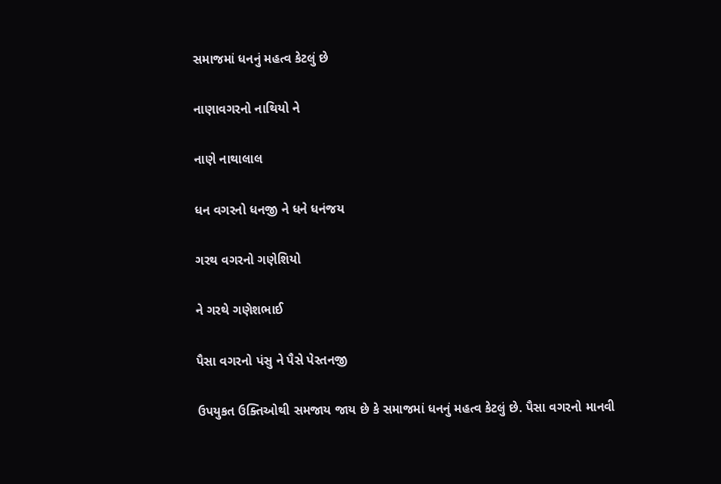સમાજમાં ધનનું મહત્વ કેટલું છે

નાણાવગરનો નાથિયો ને

નાણે નાથાલાલ

ધન વગરનો ધનજી ને ધને ધનંજય

ગરથ વગરનો ગણેશિયો

ને ગરથે ગણેશભાઈ

પૈસા વગરનો પંસુ ને પૈસે પેસ્તનજી

ઉપયુકત ઉક્તિઓથી સમજાય જાય છે કે સમાજમાં ધનનું મહત્વ કેટલું છે. પૈસા વગરનો માનવી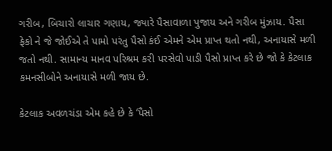ગરીબ, બિચારો લાચાર ગણાય, જ્યારે પૈસાવાળા પુજાય અને ગરીબ મુંઝાય. પૈસા ફેકો ને જે જોઈએ તે પામો પરંતુ પૈસો કંઈ એમને એમ પ્રાપ્ત થતો નથી, અનાયાસે મળી જતો નથી. સામાન્ય માનવ પરિશ્રમ કરી પરસેવો પાડી પૈસો પ્રાપ્ત કરે છે જો કે કેટલાક કમનસીબોને અનાયાસે મળી જાય છે.

કેટલાક અવળચંડા એમ કહે છે કે ‘પૈસો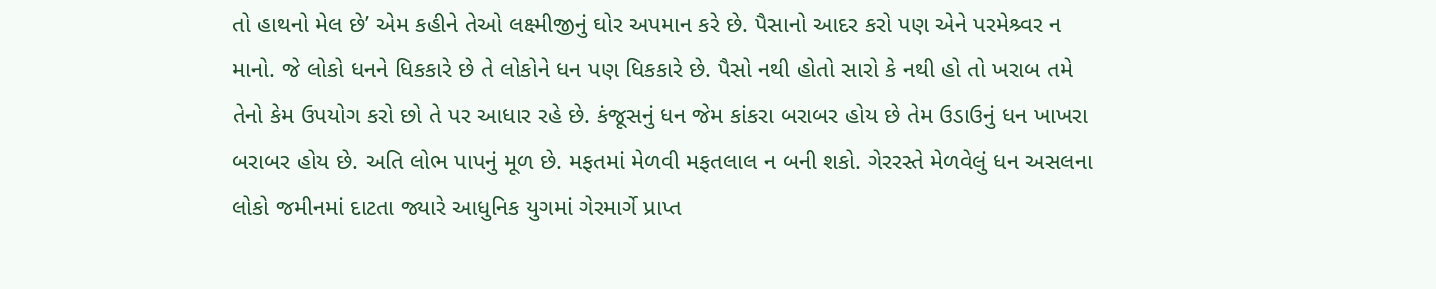તો હાથનો મેલ છે’ એમ કહીને તેઓ લક્ષ્મીજીનું ઘોર અપમાન કરે છે. પૈસાનો આદર કરો પણ એને પરમેશ્ર્વર ન માનો. જે લોકો ધનને ધિકકારે છે તે લોકોને ધન પણ ધિકકારે છે. પૈસો નથી હોતો સારો કે નથી હો તો ખરાબ તમે તેનો કેમ ઉપયોગ કરો છો તે પર આધાર રહે છે. કંજૂસનું ધન જેમ કાંકરા બરાબર હોય છે તેમ ઉડાઉનું ધન ખાખરા બરાબર હોય છે. અતિ લોભ પાપનું મૂળ છે. મફતમાં મેળવી મફતલાલ ન બની શકો. ગેરરસ્તે મેળવેલું ધન અસલના લોકો જમીનમાં દાટતા જ્યારે આધુનિક યુગમાં ગેરમાર્ગે પ્રાપ્ત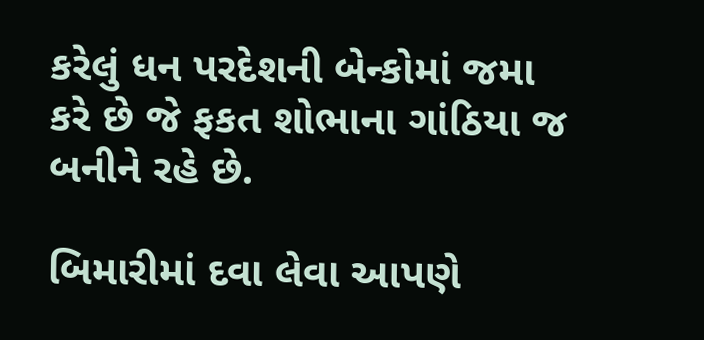કરેલું ધન પરદેશની બેન્કોમાં જમા કરે છે જે ફકત શોભાના ગાંઠિયા જ બનીને રહે છે.

બિમારીમાં દવા લેવા આપણે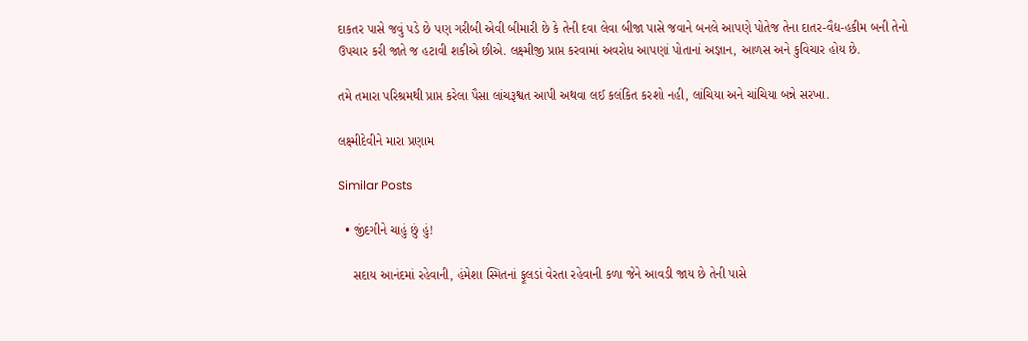દાકતર પાસે જવું પડે છે પણ ગરીબી એવી બીમારી છે કે તેની દવા લેવા બીજા પાસે જવાને બનલે આપણે પોતેજ તેના દાતર-વૈદ્ય-હકીમ બની તેનો ઉપચાર કરી જાતે જ હટાવી શકીએ છીએ. લક્ષ્મીજી પ્રાપ્ત કરવામાં અવરોધ આપણાં પોતાનાં અજ્ઞાન, આળસ અને કુવિચાર હોય છે.

તમે તમારા પરિશ્રમથી પ્રાપ્ત કરેલા પૈસા લાંચરૂશ્વત આપી અથવા લઈ કલંકિત કરશો નહી, લાંચિયા અને ચાંચિયા બન્ને સરખા.

લક્ષ્મીદેવીને મારા પ્રણામ

Similar Posts

  • જીંદગીને ચાહું છું હું!

    સદાય આનંદમાં રહેવાની, હંમેશા સ્મિતનાં ફૂલડાં વેરતા રહેવાની કળા જેને આવડી જાય છે તેની પાસે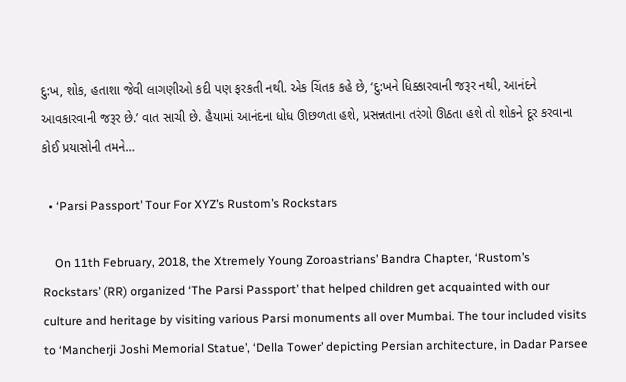દુ:ખ, શોક, હતાશા જેવી લાગણીઓ કદી પણ ફરકતી નથી. એક ચિંતક કહે છે, ‘દુ:ખને ધિક્કારવાની જરૂર નથી, આનંદને આવકારવાની જરૂર છે.’ વાત સાચી છે. હૈયામાં આનંદના ધોધ ઊછળતા હશે, પ્રસન્નતાના તરંગો ઊઠતા હશે તો શોકને દૂર કરવાના કોઈ પ્રયાસોની તમને…

  • ‘Parsi Passport’ Tour For XYZ’s Rustom’s Rockstars

    On 11th February, 2018, the Xtremely Young Zoroastrians’ Bandra Chapter, ‘Rustom’s Rockstars’ (RR) organized ‘The Parsi Passport’ that helped children get acquainted with our culture and heritage by visiting various Parsi monuments all over Mumbai. The tour included visits to ‘Mancherji Joshi Memorial Statue’, ‘Della Tower’ depicting Persian architecture, in Dadar Parsee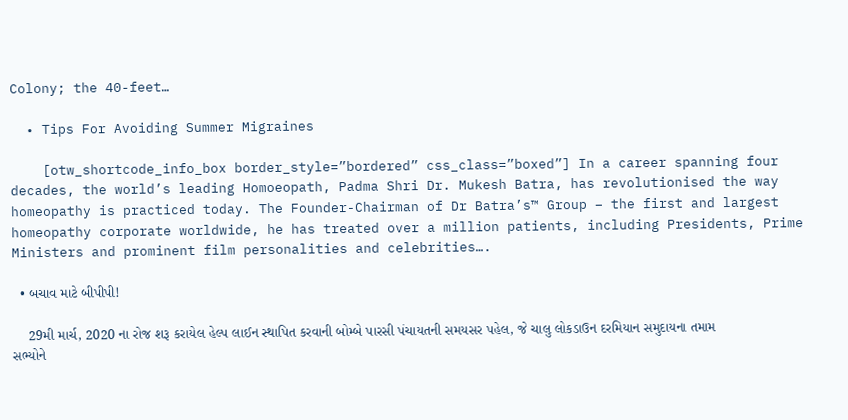Colony; the 40-feet…

  • Tips For Avoiding Summer Migraines

    [otw_shortcode_info_box border_style=”bordered” css_class=”boxed”] In a career spanning four decades, the world’s leading Homoeopath, Padma Shri Dr. Mukesh Batra, has revolutionised the way homeopathy is practiced today. The Founder-Chairman of Dr Batra’s™ Group – the first and largest homeopathy corporate worldwide, he has treated over a million patients, including Presidents, Prime Ministers and prominent film personalities and celebrities….

  • બચાવ માટે બીપીપી!

    29મી માર્ચ, 2020 ના રોજ શરૂ કરાયેલ હેલ્પ લાઈન સ્થાપિત કરવાની બોમ્બે પારસી પંચાયતની સમયસર પહેલ, જે ચાલુ લોકડાઉન દરમિયાન સમુદાયના તમામ સભ્યોને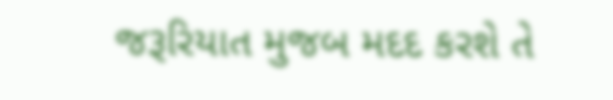જરૂરિયાત મુજબ મદદ કરશે તે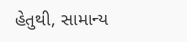હેતુથી, સામાન્ય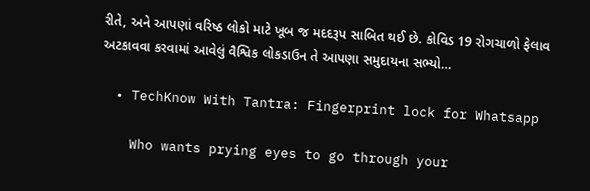રીતે, અને આપણાં વરિષ્ઠ લોકો માટે ખૂબ જ મદદરૂપ સાબિત થઈ છે. કોવિડ 19 રોગચાળો ફેલાવ અટકાવવા કરવામાં આવેલું વૈશ્વિક લોકડાઉન તે આપણા સમુદાયના સભ્યો…

  • TechKnow With Tantra: Fingerprint lock for Whatsapp

    Who wants prying eyes to go through your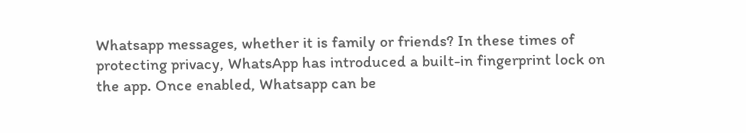Whatsapp messages, whether it is family or friends? In these times of protecting privacy, WhatsApp has introduced a built-in fingerprint lock on the app. Once enabled, Whatsapp can be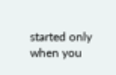started only when you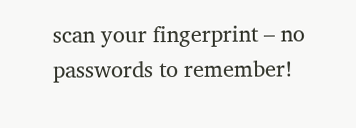scan your fingerprint – no passwords to remember!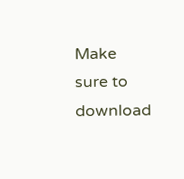Make sure to download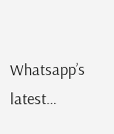Whatsapp’s latest…